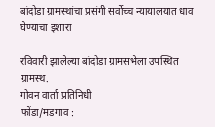बांदोडा ग्रामस्थांचा प्रसंगी सर्वोच्च न्यायालयात धाव घेण्याचा इशारा

रविवारी झालेल्या बांदोडा ग्रामसभेला उपस्थित ग्रामस्थ.
गोवन वार्ता प्रतिनिधी
फोंडा/मडगाव :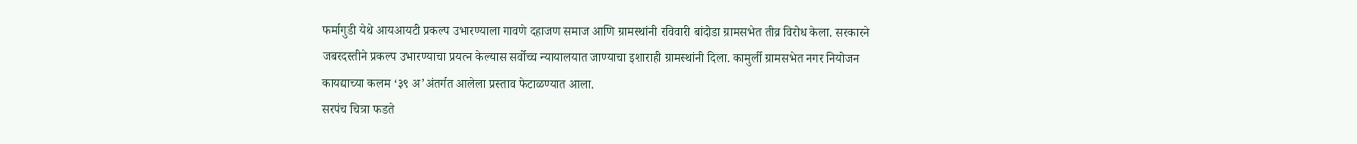फर्मागुडी येथे आयआयटी प्रकल्प उभारण्याला गावणे दहाजण समाज आणि ग्रामस्थांनी रविवारी बांदोडा ग्रामसभेत तीव्र विरोध केला. सरकारने जबरदस्तीने प्रकल्प उभारण्याचा प्रयत्न केल्यास सर्वोच्च न्यायालयात जाण्याचा इशाराही ग्रामस्थांनी दिला. कामुर्ली ग्रामसभेत नगर नियोजन कायद्याच्या कलम ‘३९ अ’अंतर्गत आलेला प्रस्ताव फेटाळण्यात आला.
सरपंच चित्रा फडते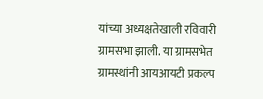यांच्या अध्यक्षतेखाली रविवारी ग्रामसभा झाली. या ग्रामसभेत ग्रामस्थांनी आयआयटी प्रकल्प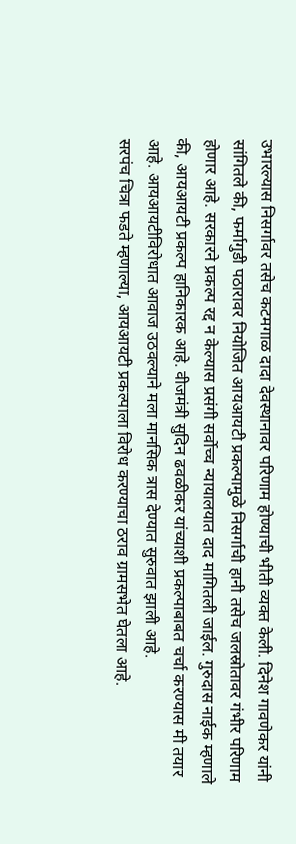उभारल्यास निसर्गावर तसेच कटमगाळ दादा देवस्थानावर परिणाम होण्याची भीती व्यक्त केली. दिनेश गावणेकर यांनी सांगितले की, फर्मागुडी पठारावर नियोजित आयआयटी प्रकल्पामुळे निसर्गाची हानी तसेच जलस्रोतावर गंभीर परिणाम होणार आहे. सरकारने प्रकल्प रद्द न केल्यास प्रसंगी सर्वोच्च न्यायालयात दाद मागितली जाईल. गुरुदास नाईक म्हणाले की, आयआयटी प्रकल्प हानिकारक आहे. वीजमंत्री सुदिन ढवळीकर यांच्याशी प्रकल्पाबाबत चर्चा करण्यास मी तयार आहे. आयआयटीविरोधात आवाज उठवल्याने मला मानसिक त्रास देण्यात सुरुवात झाली आहे.
सरपंच चित्रा फडते म्हणाल्या, आयआयटी प्रकल्पाला विरोध करण्याचा ठराव ग्रामसभेत घेतला आहे.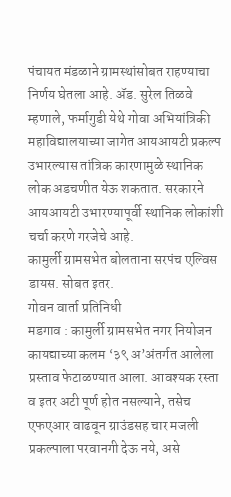पंचायत मंडळाने ग्रामस्थांसोबत राहण्याचा निर्णय घेतला आहे. ॲड. सुरेल तिळवे म्हणाले, फर्मागुडी येथे गोवा अभियांत्रिकी महाविद्यालयाच्या जागेत आयआयटी प्रकल्प उभारल्यास तांत्रिक कारणामुळे स्थानिक लोक अडचणीत येऊ शकतात. सरकारने आयआयटी उभारण्यापूर्वी स्थानिक लोकांशी चर्चा करणे गरजेचे आहे.
कामुर्ली ग्रामसभेत बोलताना सरपंच एल्विस डायस. सोबत इतर.
गोवन वार्ता प्रतिनिधी
मडगाव : कामुर्ली ग्रामसभेत नगर नियोजन कायद्याच्या कलम ‘३९ अ’अंतर्गत आलेला प्रस्ताव फेटाळण्यात आला. आवश्यक रस्ता व इतर अटी पूर्ण होत नसल्याने, तसेच एफएआर वाढवून ग्राउंडसह चार मजली प्रकल्पाला परवानगी देऊ नये, असे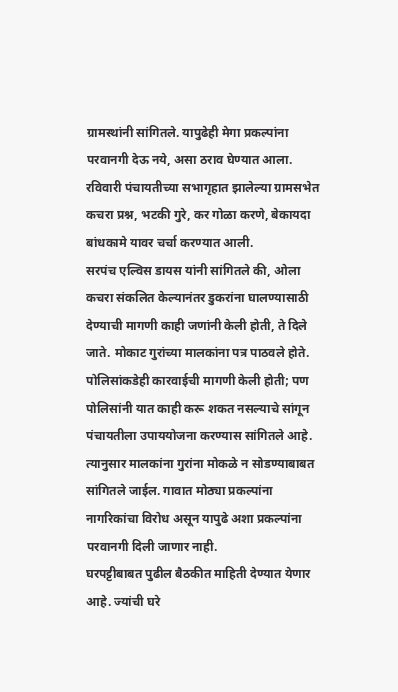ग्रामस्थांनी सांगितले. यापुढेही मेगा प्रकल्पांना परवानगी देऊ नये, असा ठराव घेण्यात आला. रविवारी पंचायतीच्या सभागृहात झालेल्या ग्रामसभेत कचरा प्रश्न, भटकी गुरे, कर गोळा करणे, बेकायदा बांधकामे यावर चर्चा करण्यात आली.
सरपंच एल्विस डायस यांनी सांगितले की, ओला कचरा संकलित केल्यानंतर डुकरांना घालण्यासाठी देण्याची मागणी काही जणांनी केली होती, ते दिले जाते. मोकाट गुरांच्या मालकांना पत्र पाठवले होते. पोलिसांकडेही कारवाईची मागणी केली होती; पण पोलिसांनी यात काही करू शकत नसल्याचे सांगून पंचायतीला उपाययोजना करण्यास सांगितले आहे. त्यानुसार मालकांना गुरांना मोकळे न सोडण्याबाबत सांगितले जाईल. गावात मोठ्या प्रकल्पांना नागरिकांचा विरोध असून यापुढे अशा प्रकल्पांना परवानगी दिली जाणार नाही.
घरपट्टीबाबत पुढील बैठकीत माहिती देण्यात येणार आहे. ज्यांची घरे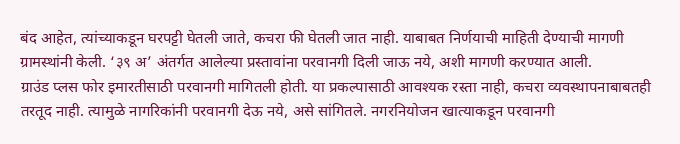बंद आहेत, त्यांच्याकडून घरपट्टी घेतली जाते, कचरा फी घेतली जात नाही. याबाबत निर्णयाची माहिती देण्याची मागणी ग्रामस्थांनी केली. ‘३९ अ’ अंतर्गत आलेल्या प्रस्तावांना परवानगी दिली जाऊ नये, अशी मागणी करण्यात आली.
ग्राउंड प्लस फोर इमारतीसाठी परवानगी मागितली होती. या प्रकल्पासाठी आवश्यक रस्ता नाही, कचरा व्यवस्थापनाबाबतही तरतूद नाही. त्यामुळे नागरिकांनी परवानगी देऊ नये, असे सांगितले. नगरनियोजन खात्याकडून परवानगी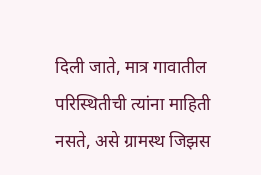दिली जाते, मात्र गावातील परिस्थितीची त्यांना माहिती नसते, असे ग्रामस्थ जिझस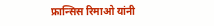फ्रान्सिस रिमाओ यांनी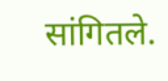सांगितले.